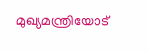മുഖ്യമന്ത്രിയോട്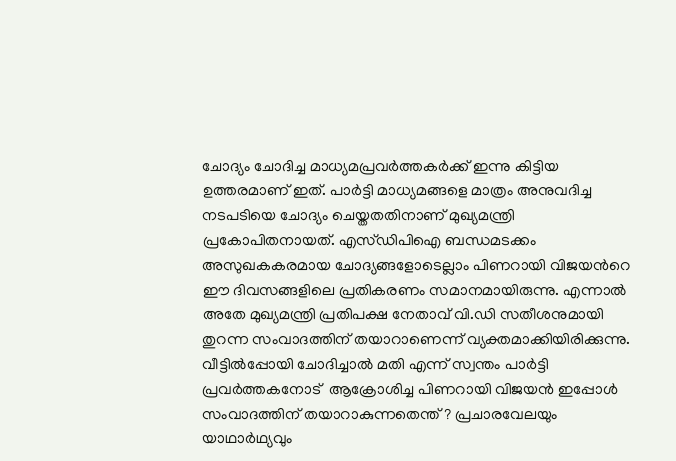ചോദ്യം ചോദിച്ച മാധ്യമപ്രവര്‍ത്തകര്‍ക്ക് ഇന്നു കിട്ടിയ ഉത്തരമാണ് ഇത്. പാര്‍ട്ടി മാധ്യമങ്ങളെ മാത്രം അനുവദിച്ച നടപടിയെ ചോദ്യം ചെയ്തതതിനാണ് മുഖ്യമന്ത്രി പ്രകോപിതനായത്. എസ്ഡിപിഐ ബന്ധമടക്കം അസുഖകകരമായ ചോദ്യങ്ങളോടെല്ലാം പിണറായി വിജയന്‍റെ ഈ ദിവസങ്ങളിലെ പ്രതികരണം സമാനമായിരുന്നു. എന്നാല്‍ അതേ മുഖ്യമന്ത്രി പ്രതിപക്ഷ നേതാവ് വി.ഡി സതീശനുമായി തുറന്ന സംവാദത്തിന് തയാറാണെന്ന് വ്യക്തമാക്കിയിരിക്കുന്നു. വീട്ടില്‍പ്പോയി ചോദിച്ചാല്‍ മതി എന്ന് സ്വന്തം പാര്‍ട്ടി പ്രവര്‍ത്തകനോട്  ആക്രോശിച്ച പിണറായി വിജയന്‍ ഇപ്പോള്‍ സംവാദത്തിന് തയാറാകുന്നതെന്ത് ? പ്രചാരവേലയും യാഥാര്‍ഥ്യവും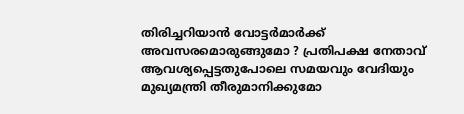തിരിച്ചറിയാന്‍ വോട്ടര്‍മാര്‍ക്ക് അവസരമൊരുങ്ങുമോ ? പ്രതിപക്ഷ നേതാവ് ആവശ്യപ്പെട്ടതുപോലെ സമയവും വേദിയും മുഖ്യമന്ത്രി തീരുമാനിക്കുമോ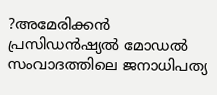?അമേരിക്കന്‍ പ്രസിഡന്‍ഷ്യല്‍ മോഡല്‍ സംവാദത്തിലെ ജനാധിപത്യ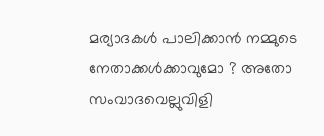മര്യാദകള്‍ പാലിക്കാന്‍ നമ്മുടെ നേതാക്കള്‍ക്കാവുമോ ? അതോ സംവാദവെല്ലുവിളി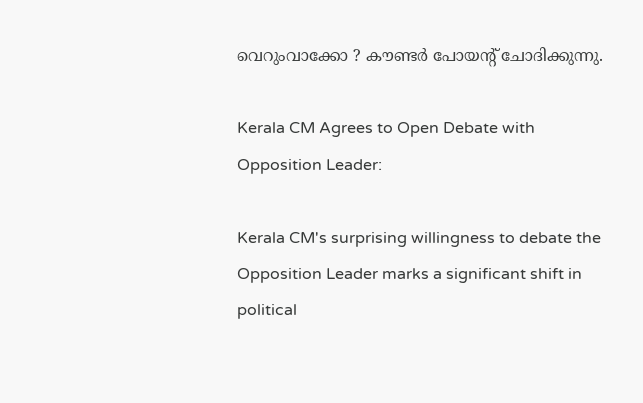വെറുംവാക്കോ ? കൗണ്ടര്‍ പോയന്‍റ് ചോദിക്കുന്നു.

Kerala CM Agrees to Open Debate with Opposition Leader:

Kerala CM's surprising willingness to debate the Opposition Leader marks a significant shift in political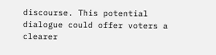discourse. This potential dialogue could offer voters a clearer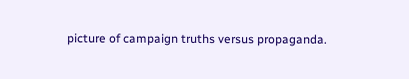picture of campaign truths versus propaganda.